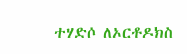ተሃድሶ ለኦርቶዶክስ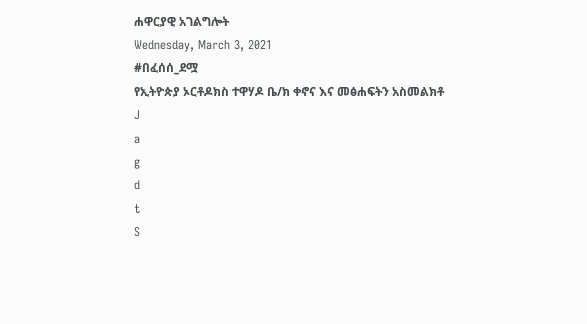ሐዋርያዊ አገልግሎት
Wednesday, March 3, 2021
#በፈሰሰ_ደሟ
የኢትዮጵያ ኦርቶዶክስ ተዋሃዶ ቤ/ክ ቀኖና እና መፅሐፍትን አስመልክቶ
J
a
g
d
t
S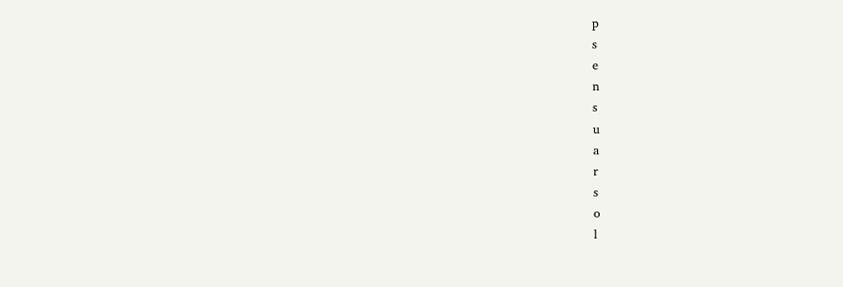p
s
e
n
s
u
a
r
s
o
l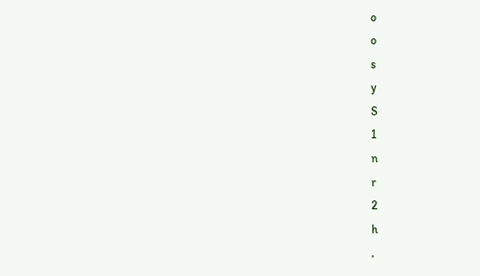o
o
s
y
S
1
n
r
2
h
,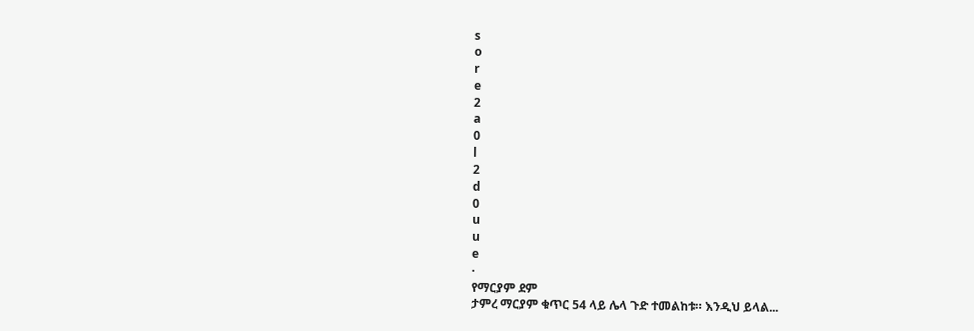s
o
r
e
2
a
0
l
2
d
0
u
u
e
·
የማርያም ደም
ታምረ ማርያም ቁጥር 54 ላይ ሌላ ጉድ ተመልከቱ። እንዲህ ይላል...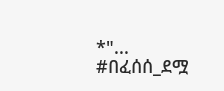*"...
#በፈሰሰ_ደሟ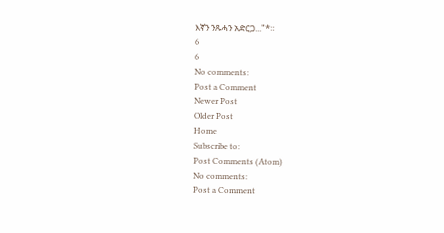እኛን ንጹሓን አድርጋ..."*።
6
6
No comments:
Post a Comment
Newer Post
Older Post
Home
Subscribe to:
Post Comments (Atom)
No comments:
Post a Comment